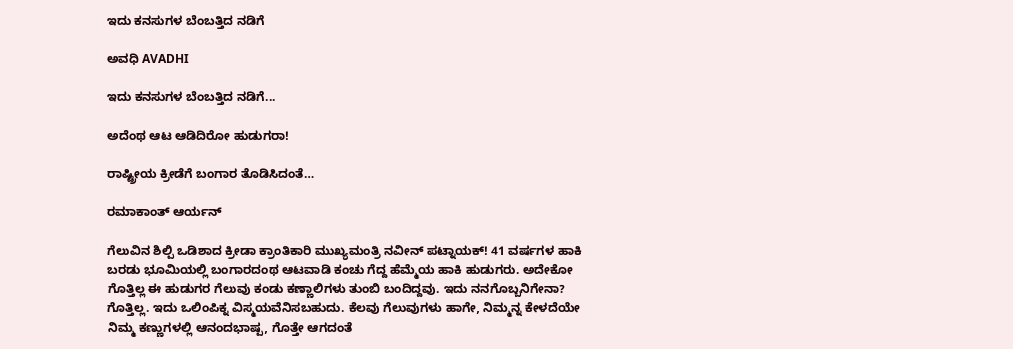ಇದು ಕನಸುಗಳ ಬೆಂಬತ್ತಿದ ನಡಿಗೆ‍

ಅವಧಿ AVADHI

ಇದು ಕನಸುಗಳ ಬೆಂಬತ್ತಿದ ನಡಿಗೆ...

ಅದೆಂಥ ಆಟ ಆಡಿದಿರೋ ಹುಡುಗರಾ!

ರಾಷ್ಟ್ರೀಯ ಕ್ರೀಡೆಗೆ ಬಂಗಾರ ತೊಡಿಸಿದಂತೆ…

ರಮಾಕಾಂತ್‌ ಆರ್ಯನ್

ಗೆಲುವಿನ ಶಿಲ್ಪಿ ಒಡಿಶಾದ ಕ್ರೀಡಾ ಕ್ರಾಂತಿಕಾರಿ ಮುಖ್ಯಮಂತ್ರಿ ನವೀನ್ ಪಟ್ನಾಯಕ್! 41 ವರ್ಷಗಳ ಹಾಕಿ ಬರಡು ಭೂಮಿಯಲ್ಲಿ ಬಂಗಾರದಂಥ ಆಟವಾಡಿ ಕಂಚು ಗೆದ್ದ ಹೆಮ್ಮೆಯ ಹಾಕಿ ಹುಡುಗರು. ಅದೇಕೋ ಗೊತ್ತಿಲ್ಲ ಈ ಹುಡುಗರ ಗೆಲುವು ಕಂಡು ಕಣ್ಣಾಲಿಗಳು ತುಂಬಿ ಬಂದಿದ್ದವು. ಇದು ನನಗೊಬ್ಬನಿಗೇನಾ? ಗೊತ್ತಿಲ್ಲ. ಇದು ಒಲಿಂಪಿಕ್ನ ವಿಸ್ಮಯವೆನಿಸಬಹುದು. ಕೆಲವು ಗೆಲುವುಗಳು ಹಾಗೇ, ನಿಮ್ಮನ್ನ ಕೇಳದೆಯೇ ನಿಮ್ಮ ಕಣ್ಣುಗಳಲ್ಲಿ ಆನಂದಭಾಷ್ಪ, ಗೊತ್ತೇ ಆಗದಂತೆ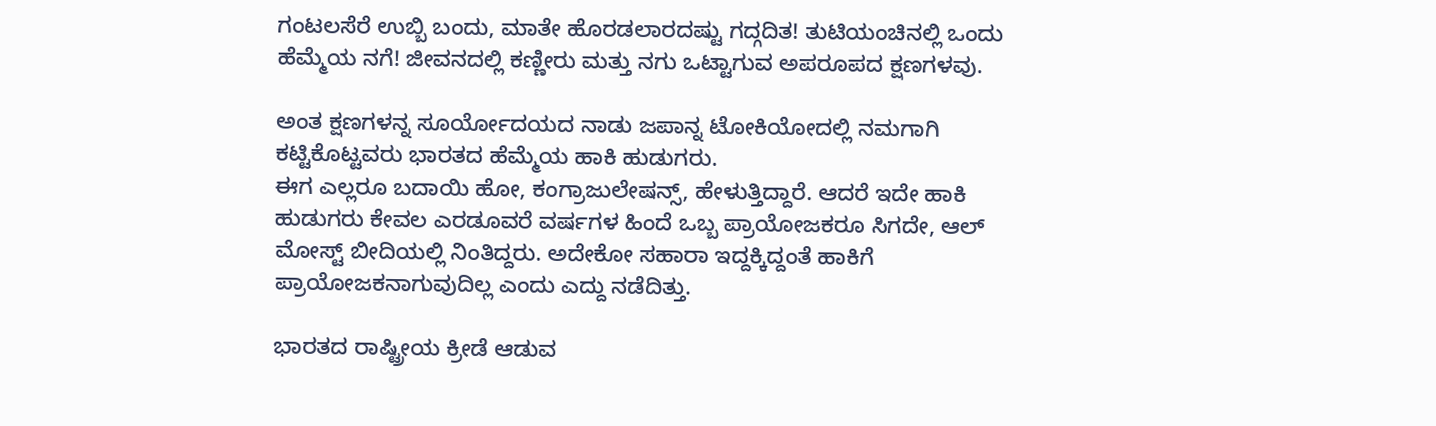ಗಂಟಲಸೆರೆ ಉಬ್ಬಿ ಬಂದು, ಮಾತೇ ಹೊರಡಲಾರದಷ್ಟು ಗದ್ಗದಿತ! ತುಟಿಯಂಚಿನಲ್ಲಿ ಒಂದು ಹೆಮ್ಮೆಯ ನಗೆ! ಜೀವನದಲ್ಲಿ ಕಣ್ಣೀರು ಮತ್ತು ನಗು ಒಟ್ಟಾಗುವ ಅಪರೂಪದ ಕ್ಷಣಗಳವು.

ಅಂತ ಕ್ಷಣಗಳನ್ನ ಸೂರ್ಯೋದಯದ ನಾಡು ಜಪಾನ್ನ ಟೋಕಿಯೋದಲ್ಲಿ ನಮಗಾಗಿ ಕಟ್ಟಿಕೊಟ್ಟವರು ಭಾರತದ ಹೆಮ್ಮೆಯ ಹಾಕಿ ಹುಡುಗರು.
ಈಗ ಎಲ್ಲರೂ ಬದಾಯಿ ಹೋ, ಕಂಗ್ರಾಜುಲೇಷನ್ಸ್, ಹೇಳುತ್ತಿದ್ದಾರೆ. ಆದರೆ ಇದೇ ಹಾಕಿ ಹುಡುಗರು ಕೇವಲ ಎರಡೂವರೆ ವರ್ಷಗಳ ಹಿಂದೆ ಒಬ್ಬ ಪ್ರಾಯೋಜಕರೂ ಸಿಗದೇ, ಆಲ್ ಮೋಸ್ಟ್ ಬೀದಿಯಲ್ಲಿ ನಿಂತಿದ್ದರು. ಅದೇಕೋ ಸಹಾರಾ ಇದ್ದಕ್ಕಿದ್ದಂತೆ ಹಾಕಿಗೆ ಪ್ರಾಯೋಜಕನಾಗುವುದಿಲ್ಲ ಎಂದು ಎದ್ದು ನಡೆದಿತ್ತು.

ಭಾರತದ ರಾಷ್ಟ್ರೀಯ ಕ್ರೀಡೆ ಆಡುವ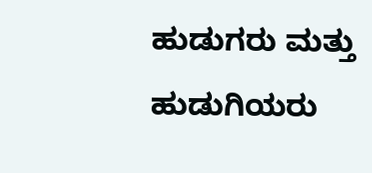ಹುಡುಗರು ಮತ್ತು ಹುಡುಗಿಯರು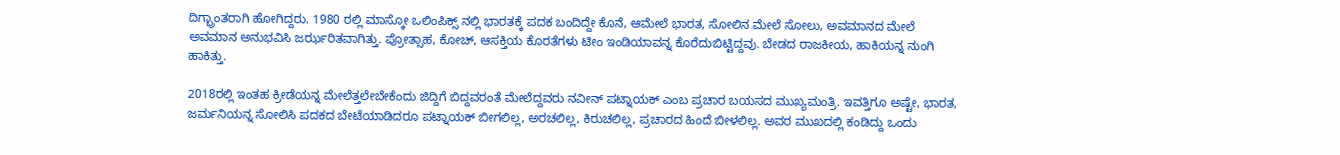ದಿಗ್ಭ್ರಾಂತರಾಗಿ ಹೋಗಿದ್ದರು. 1980 ರಲ್ಲಿ ಮಾಸ್ಕೋ ಒಲಿಂಪಿಕ್ಸ್ ನಲ್ಲಿ ಭಾರತಕ್ಕೆ ಪದಕ ಬಂದಿದ್ದೇ ಕೊನೆ, ಆಮೇಲೆ ಭಾರತ, ಸೋಲಿನ ಮೇಲೆ ಸೋಲು, ಅವಮಾನದ ಮೇಲೆ ಅವಮಾನ ಅನುಭವಿಸಿ ಜರ್ಝರಿತವಾಗಿತ್ತು. ಪ್ರೋತ್ಸಾಹ, ಕೋಚ್, ಆಸಕ್ತಿಯ ಕೊರತೆಗಳು ಟೀಂ ಇಂಡಿಯಾವನ್ನ ಕೊರೆದುಬಿಟ್ಟಿದ್ದವು. ಬೇಡದ ರಾಜಕೀಯ, ಹಾಕಿಯನ್ನ ನುಂಗಿ ಹಾಕಿತ್ತು.

2018ರಲ್ಲಿ ಇಂತಹ ಕ್ರೀಡೆಯನ್ನ ಮೇಲೆತ್ತಲೇಬೇಕೆಂದು ಜಿದ್ದಿಗೆ ಬಿದ್ದವರಂತೆ ಮೇಲೆದ್ದವರು ನವೀನ್ ಪಟ್ನಾಯಕ್ ಎಂಬ ಪ್ರಚಾರ ಬಯಸದ ಮುಖ್ಯಮಂತ್ರಿ. ಇವತ್ತಿಗೂ ಅಷ್ಟೇ, ಭಾರತ, ಜರ್ಮನಿಯನ್ನ ಸೋಲಿಸಿ ಪದಕದ ಬೇಟೆಯಾಡಿದರೂ ಪಟ್ನಾಯಕ್ ಬೀಗಲಿಲ್ಲ, ಅರಚಲಿಲ್ಲ, ಕಿರುಚಲಿಲ್ಲ, ಪ್ರಚಾರದ ಹಿಂದೆ ಬೀಳಲಿಲ್ಲ. ಅವರ ಮುಖದಲ್ಲಿ ಕಂಡಿದ್ದು ಒಂದು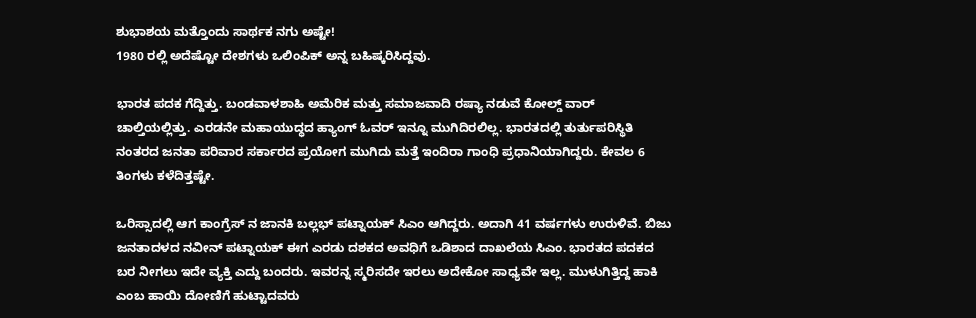ಶುಭಾಶಯ ಮತ್ತೊಂದು ಸಾರ್ಥಕ ನಗು ಅಷ್ಟೇ!
1980 ರಲ್ಲಿ ಅದೆಷ್ಟೋ ದೇಶಗಳು ಒಲಿಂಪಿಕ್ ಅನ್ನ ಬಹಿಷ್ಕರಿಸಿದ್ದವು.

ಭಾರತ ಪದಕ ಗೆದ್ದಿತ್ತು. ಬಂಡವಾಳಶಾಹಿ ಅಮೆರಿಕ ಮತ್ತು ಸಮಾಜವಾದಿ ರಷ್ಯಾ ನಡುವೆ ಕೋಲ್ಡ್ ವಾರ್ ಚಾಲ್ತಿಯಲ್ಲಿತ್ತು. ಎರಡನೇ ಮಹಾಯುದ್ಧದ ಹ್ಯಾಂಗ್ ಓವರ್ ಇನ್ನೂ ಮುಗಿದಿರಲಿಲ್ಲ. ಭಾರತದಲ್ಲಿ ತುರ್ತುಪರಿಸ್ಥಿತಿ ನಂತರದ ಜನತಾ ಪರಿವಾರ ಸರ್ಕಾರದ ಪ್ರಯೋಗ ಮುಗಿದು ಮತ್ತೆ ಇಂದಿರಾ ಗಾಂಧಿ ಪ್ರಧಾನಿಯಾಗಿದ್ದರು. ಕೇವಲ 6 ತಿಂಗಳು ಕಳೆದಿತ್ತಷ್ಟೇ.

ಒರಿಸ್ಸಾದಲ್ಲಿ ಆಗ ಕಾಂಗ್ರೆಸ್ ನ ಜಾನಕಿ ಬಲ್ಲಭ್ ಪಟ್ನಾಯಕ್ ಸಿಎಂ ಆಗಿದ್ದರು. ಅದಾಗಿ 41 ವರ್ಷಗಳು ಉರುಳಿವೆ. ಬಿಜು ಜನತಾದಳದ ನವೀನ್ ಪಟ್ನಾಯಕ್ ಈಗ ಎರಡು ದಶಕದ ಅವಧಿಗೆ ಒಡಿಶಾದ ದಾಖಲೆಯ ಸಿಎಂ. ಭಾರತದ ಪದಕದ ಬರ ನೀಗಲು ಇದೇ ವ್ಯಕ್ತಿ ಎದ್ದು ಬಂದರು. ಇವರನ್ನ ಸ್ಮರಿಸದೇ ಇರಲು ಅದೇಕೋ ಸಾಧ್ಯವೇ ಇಲ್ಲ. ಮುಳುಗಿತ್ತಿದ್ದ ಹಾಕಿ ಎಂಬ ಹಾಯಿ ದೋಣಿಗೆ ಹುಟ್ಟಾದವರು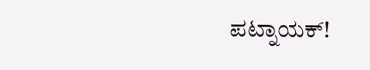ಪಟ್ನಾಯಕ್!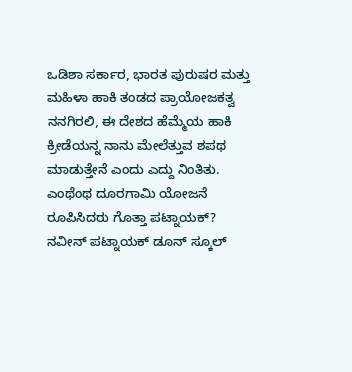ಒಡಿಶಾ ಸರ್ಕಾರ, ಭಾರತ ಪುರುಷರ ಮತ್ತು ಮಹಿಳಾ ಹಾಕಿ ತಂಡದ ಪ್ರಾಯೋಜಕತ್ವ ನನಗಿರಲಿ, ಈ ದೇಶದ ಹೆಮ್ಮೆಯ ಹಾಕಿ ಕ್ರೀಡೆಯನ್ನ ನಾನು ಮೇಲೆತ್ತುವ ಶಪಥ ಮಾಡುತ್ತೇನೆ ಎಂದು ಎದ್ದು ನಿಂತಿತು. ಎಂಥೆಂಥ ದೂರಗಾಮಿ ಯೋಜನೆ ರೂಪಿಸಿದರು ಗೊತ್ತಾ ಪಟ್ನಾಯಕ್?
ನವೀನ್ ಪಟ್ನಾಯಕ್ ಡೂನ್ ಸ್ಕೂಲ್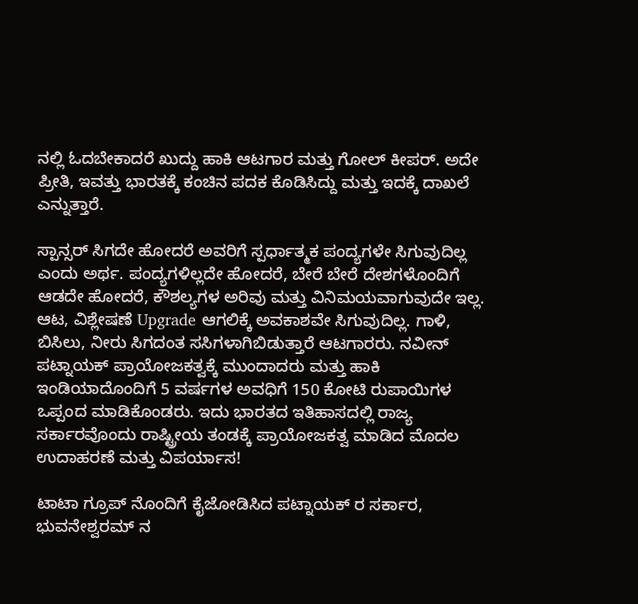ನಲ್ಲಿ ಓದಬೇಕಾದರೆ ಖುದ್ದು ಹಾಕಿ ಆಟಗಾರ ಮತ್ತು ಗೋಲ್ ಕೀಪರ್. ಅದೇ ಪ್ರೀತಿ, ಇವತ್ತು ಭಾರತಕ್ಕೆ ಕಂಚಿನ ಪದಕ ಕೊಡಿಸಿದ್ದು ಮತ್ತು ಇದಕ್ಕೆ ದಾಖಲೆ ಎನ್ನುತ್ತಾರೆ.

ಸ್ಪಾನ್ಸರ್ ಸಿಗದೇ ಹೋದರೆ ಅವರಿಗೆ ಸ್ಪರ್ಧಾತ್ಮಕ ಪಂದ್ಯಗಳೇ ಸಿಗುವುದಿಲ್ಲ ಎಂದು ಅರ್ಥ. ಪಂದ್ಯಗಳಿಲ್ಲದೇ ಹೋದರೆ, ಬೇರೆ ಬೇರೆ ದೇಶಗಳೊಂದಿಗೆ ಆಡದೇ ಹೋದರೆ, ಕೌಶಲ್ಯಗಳ ಅರಿವು ಮತ್ತು ವಿನಿಮಯವಾಗುವುದೇ ಇಲ್ಲ. ಆಟ, ವಿಶ್ಲೇಷಣೆ Upgrade ಆಗಲಿಕ್ಕೆ ಅವಕಾಶವೇ ಸಿಗುವುದಿಲ್ಲ. ಗಾಳಿ, ಬಿಸಿಲು, ನೀರು ಸಿಗದಂತ ಸಸಿಗಳಾಗಿಬಿಡುತ್ತಾರೆ ಆಟಗಾರರು. ನವೀನ್ ಪಟ್ನಾಯಕ್ ಪ್ರಾಯೋಜಕತ್ವಕ್ಕೆ ಮುಂದಾದರು ಮತ್ತು ಹಾಕಿ ಇಂಡಿಯಾದೊಂದಿಗೆ 5 ವರ್ಷಗಳ ಅವಧಿಗೆ 150 ಕೋಟಿ ರುಪಾಯಿಗಳ ಒಪ್ಪಂದ ಮಾಡಿಕೊಂಡರು. ಇದು ಭಾರತದ ಇತಿಹಾಸದಲ್ಲಿ ರಾಜ್ಯ ಸರ್ಕಾರವೊಂದು ರಾಷ್ಟ್ರೀಯ ತಂಡಕ್ಕೆ ಪ್ರಾಯೋಜಕತ್ವ ಮಾಡಿದ ಮೊದಲ ಉದಾಹರಣೆ ಮತ್ತು ವಿಪರ್ಯಾಸ!

ಟಾಟಾ ಗ್ರೂಪ್ ನೊಂದಿಗೆ ಕೈಜೋಡಿಸಿದ ಪಟ್ನಾಯಕ್ ರ ಸರ್ಕಾರ, ಭುವನೇಶ್ವರಮ್ ನ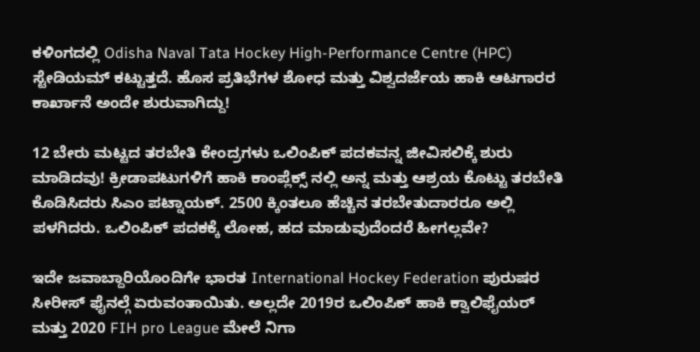ಕಳಿಂಗದಲ್ಲಿ Odisha Naval Tata Hockey High-Performance Centre (HPC) ಸ್ಟೇಡಿಯಮ್ ಕಟ್ಟುತ್ತದೆ. ಹೊಸ ಪ್ರತಿಭೆಗಳ ಶೋಧ ಮತ್ತು ವಿಶ್ವದರ್ಜೆಯ ಹಾಕಿ ಆಟಗಾರರ ಕಾರ್ಖಾನೆ ಅಂದೇ ಶುರುವಾಗಿದ್ದು!

12 ಬೇರು ಮಟ್ಟದ ತರಬೇತಿ ಕೇಂದ್ರಗಳು ಒಲಿಂಪಿಕ್ ಪದಕವನ್ನ ಜೀವಿಸಲಿಕ್ಕೆ ಶುರು ಮಾಡಿದವು! ಕ್ರೀಡಾಪಟುಗಳಿಗೆ ಹಾಕಿ ಕಾಂಪ್ಲೆಕ್ಸ್ ನಲ್ಲಿ ಅನ್ನ ಮತ್ತು ಆಶ್ರಯ ಕೊಟ್ಟು ತರಬೇತಿ ಕೊಡಿಸಿದರು ಸಿಎಂ ಪಟ್ನಾಯಕ್. 2500 ಕ್ಕಿಂತಲೂ ಹೆಚ್ಚಿನ ತರಬೇತುದಾರರೂ ಅಲ್ಲಿ ಪಳಗಿದರು. ಒಲಿಂಪಿಕ್ ಪದಕಕ್ಕೆ ಲೋಹ, ಹದ ಮಾಡುವುದೆಂದರೆ ಹೀಗಲ್ಲವೇ?

ಇದೇ ಜವಾಬ್ದಾರಿಯೊಂದಿಗೇ ಭಾರತ International Hockey Federation ಪುರುಷರ ಸೀರೀಸ್ ಫೈನಲ್ಗೆ ಏರುವಂತಾಯಿತು. ಅಲ್ಲದೇ 2019ರ ಒಲಿಂಪಿಕ್ ಹಾಕಿ ಕ್ವಾಲಿಫೈಯರ್ ಮತ್ತು 2020 FIH pro League ಮೇಲೆ ನಿಗಾ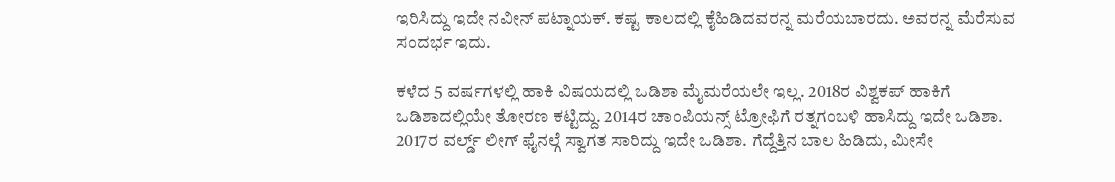ಇರಿಸಿದ್ದು ಇದೇ ನವೀನ್ ಪಟ್ನಾಯಕ್. ಕಷ್ಟ ಕಾಲದಲ್ಲಿ ಕೈಹಿಡಿದವರನ್ನ ಮರೆಯಬಾರದು. ಅವರನ್ನ ಮೆರೆಸುವ ಸಂದರ್ಭ ಇದು.

ಕಳೆದ 5 ವರ್ಷಗಳಲ್ಲಿ ಹಾಕಿ ವಿಷಯದಲ್ಲಿ ಒಡಿಶಾ ಮೈಮರೆಯಲೇ ಇಲ್ಲ. 2018ರ ವಿಶ್ವಕಪ್ ಹಾಕಿಗೆ ಒಡಿಶಾದಲ್ಲಿಯೇ ತೋರಣ ಕಟ್ಟಿದ್ದು. 2014ರ ಚಾಂಪಿಯನ್ಸ್ ಟ್ರೋಫಿಗೆ ರತ್ನಗಂಬಳಿ ಹಾಸಿದ್ದು ಇದೇ ಒಡಿಶಾ. 2017ರ ವರ್ಲ್ಡ್ ಲೀಗ್ ಫೈನಲ್ಗೆ ಸ್ವಾಗತ ಸಾರಿದ್ದು ಇದೇ ಒಡಿಶಾ. ಗೆದ್ದೆತ್ತಿನ ಬಾಲ ಹಿಡಿದು, ಮೀಸೇ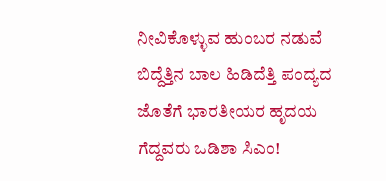ನೀವಿಕೊಳ್ಳುವ ಹುಂಬರ ನಡುವೆ ಬಿದ್ದೆತ್ತಿನ ಬಾಲ ಹಿಡಿದೆತ್ತಿ ಪಂದ್ಯದ ಜೊತೆಗೆ ಭಾರತೀಯರ ಹೃದಯ ಗೆದ್ದವರು ಒಡಿಶಾ ಸಿಎಂ!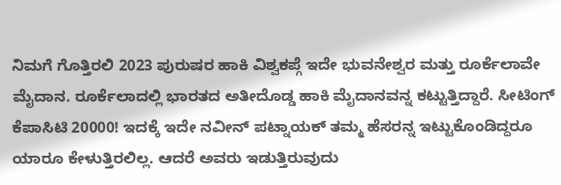ನಿಮಗೆ ಗೊತ್ತಿರಲಿ 2023 ಪುರುಷರ ಹಾಕಿ ವಿಶ್ವಕಪ್ಗೆ ಇದೇ ಭುವನೇಶ್ವರ ಮತ್ತು ರೂರ್ಕೆಲಾವೇ ಮೈದಾನ. ರೂರ್ಕೆಲಾದಲ್ಲಿ ಭಾರತದ ಅತೀದೊಡ್ಡ ಹಾಕಿ ಮೈದಾನವನ್ನ ಕಟ್ಟುತ್ತಿದ್ದಾರೆ. ಸೀಟಿಂಗ್ ಕೆಪಾಸಿಟಿ 20000! ಇದಕ್ಕೆ ಇದೇ ನವೀನ್ ಪಟ್ನಾಯಕ್ ತಮ್ಮ ಹೆಸರನ್ನ ಇಟ್ಟುಕೊಂಡಿದ್ದರೂ ಯಾರೂ ಕೇಳುತ್ತಿರಲಿಲ್ಲ. ಆದರೆ ಅವರು ಇಡುತ್ತಿರುವುದು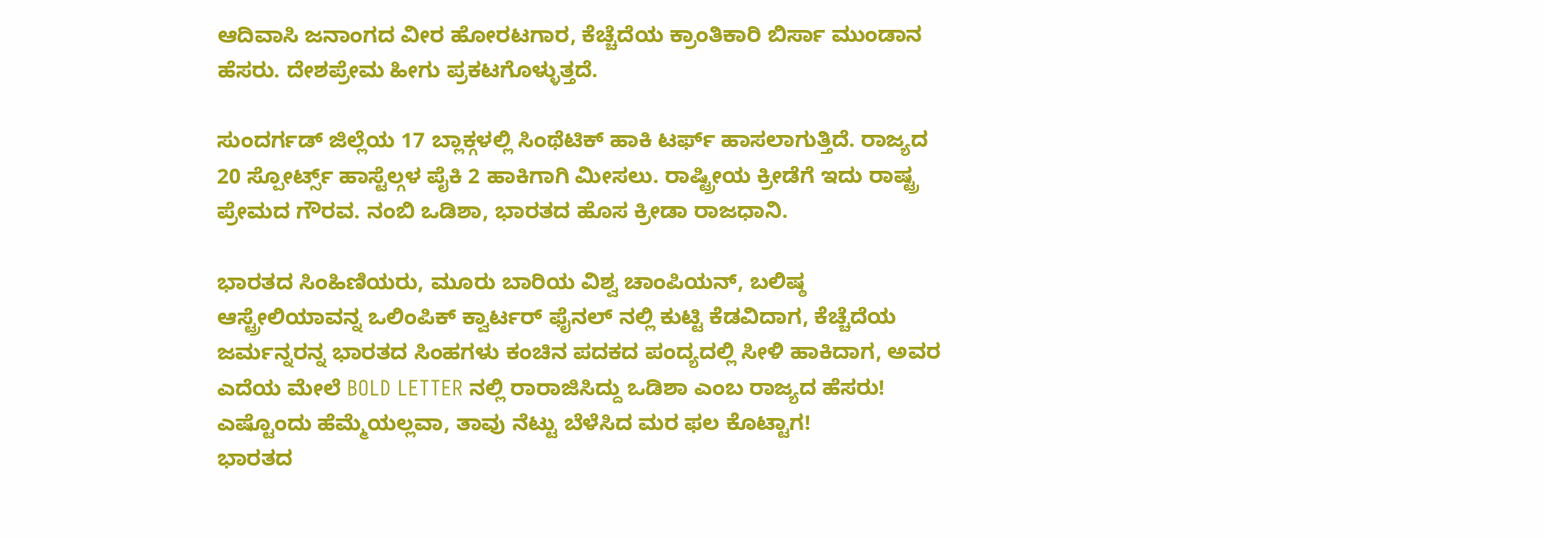ಆದಿವಾಸಿ ಜನಾಂಗದ ವೀರ ಹೋರಟಗಾರ, ಕೆಚ್ಚೆದೆಯ ಕ್ರಾಂತಿಕಾರಿ ಬಿರ್ಸಾ ಮುಂಡಾನ ಹೆಸರು. ದೇಶಪ್ರೇಮ ಹೀಗು ಪ್ರಕಟಗೊಳ್ಳುತ್ತದೆ.

ಸುಂದರ್ಗಡ್ ಜಿಲ್ಲೆಯ 17 ಬ್ಲಾಕ್ಗಳಲ್ಲಿ ಸಿಂಥೆಟಿಕ್ ಹಾಕಿ ಟರ್ಫ್ ಹಾಸಲಾಗುತ್ತಿದೆ. ರಾಜ್ಯದ 20 ಸ್ಪೋರ್ಟ್ಸ್ ಹಾಸ್ಟೆಲ್ಗಳ ಪೈಕಿ 2 ಹಾಕಿಗಾಗಿ ಮೀಸಲು. ರಾಷ್ಟ್ರೀಯ ಕ್ರೀಡೆಗೆ ಇದು ರಾಷ್ಟ್ರ ಪ್ರೇಮದ ಗೌರವ. ನಂಬಿ ಒಡಿಶಾ, ಭಾರತದ ಹೊಸ ಕ್ರೀಡಾ ರಾಜಧಾನಿ.

ಭಾರತದ ಸಿಂಹಿಣಿಯರು, ಮೂರು ಬಾರಿಯ ವಿಶ್ವ ಚಾಂಪಿಯನ್, ಬಲಿಷ್ಠ ಆಸ್ಟ್ರೇಲಿಯಾವನ್ನ ಒಲಿಂಪಿಕ್ ಕ್ವಾರ್ಟರ್ ಫೈನಲ್ ನಲ್ಲಿ ಕುಟ್ಟಿ ಕೆಡವಿದಾಗ, ಕೆಚ್ಚೆದೆಯ ಜರ್ಮನ್ನರನ್ನ ಭಾರತದ ಸಿಂಹಗಳು ಕಂಚಿನ ಪದಕದ ಪಂದ್ಯದಲ್ಲಿ ಸೀಳಿ ಹಾಕಿದಾಗ, ಅವರ ಎದೆಯ ಮೇಲೆ BOLD LETTER ನಲ್ಲಿ ರಾರಾಜಿಸಿದ್ದು ಒಡಿಶಾ ಎಂಬ ರಾಜ್ಯದ ಹೆಸರು! ಎಷ್ಟೊಂದು ಹೆಮ್ಮೆಯಲ್ಲವಾ, ತಾವು ನೆಟ್ಟು ಬೆಳೆಸಿದ ಮರ ಫಲ ಕೊಟ್ಟಾಗ!
ಭಾರತದ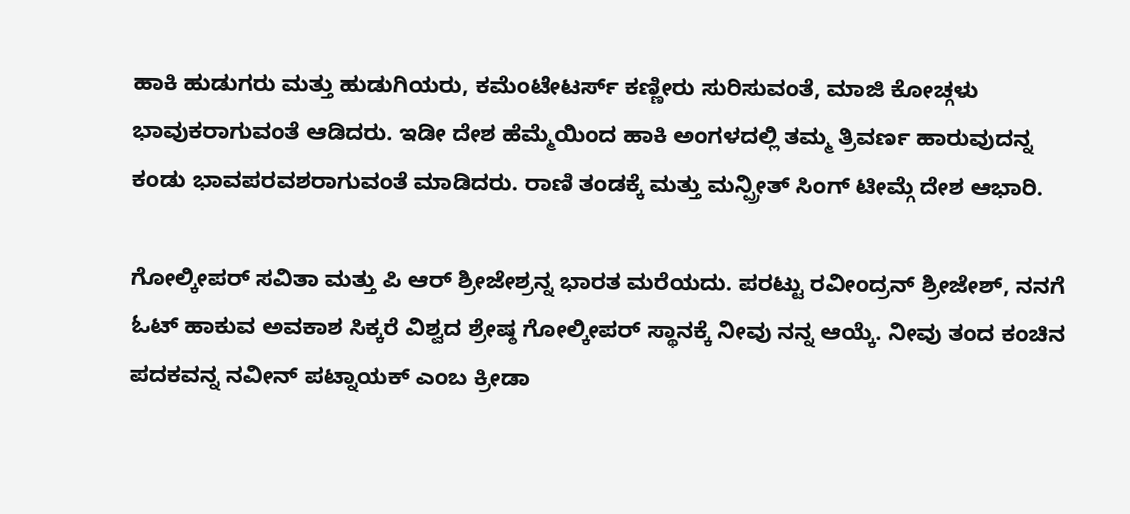ಹಾಕಿ ಹುಡುಗರು ಮತ್ತು ಹುಡುಗಿಯರು, ಕಮೆಂಟೇಟರ್ಸ್ ಕಣ್ಣೀರು ಸುರಿಸುವಂತೆ, ಮಾಜಿ ಕೋಚ್ಗಳು ಭಾವುಕರಾಗುವಂತೆ ಆಡಿದರು. ಇಡೀ ದೇಶ ಹೆಮ್ಮೆಯಿಂದ ಹಾಕಿ ಅಂಗಳದಲ್ಲಿ ತಮ್ಮ ತ್ರಿವರ್ಣ ಹಾರುವುದನ್ನ ಕಂಡು ಭಾವಪರವಶರಾಗುವಂತೆ ಮಾಡಿದರು. ರಾಣಿ ತಂಡಕ್ಕೆ ಮತ್ತು ಮನ್ಪ್ರೀತ್ ಸಿಂಗ್ ಟೀಮ್ಗೆ ದೇಶ ಆಭಾರಿ.

ಗೋಲ್ಕೀಪರ್ ಸವಿತಾ ಮತ್ತು ಪಿ ಆರ್ ಶ್ರೀಜೇಶ್ರನ್ನ ಭಾರತ ಮರೆಯದು. ಪರಟ್ಟು ರವೀಂದ್ರನ್ ಶ್ರೀಜೇಶ್, ನನಗೆ ಓಟ್ ಹಾಕುವ ಅವಕಾಶ ಸಿಕ್ಕರೆ ವಿಶ್ವದ ಶ್ರೇಷ್ಠ ಗೋಲ್ಕೀಪರ್ ಸ್ಥಾನಕ್ಕೆ ನೀವು ನನ್ನ ಆಯ್ಕೆ. ನೀವು ತಂದ ಕಂಚಿನ ಪದಕವನ್ನ ನವೀನ್ ಪಟ್ನಾಯಕ್ ಎಂಬ ಕ್ರೀಡಾ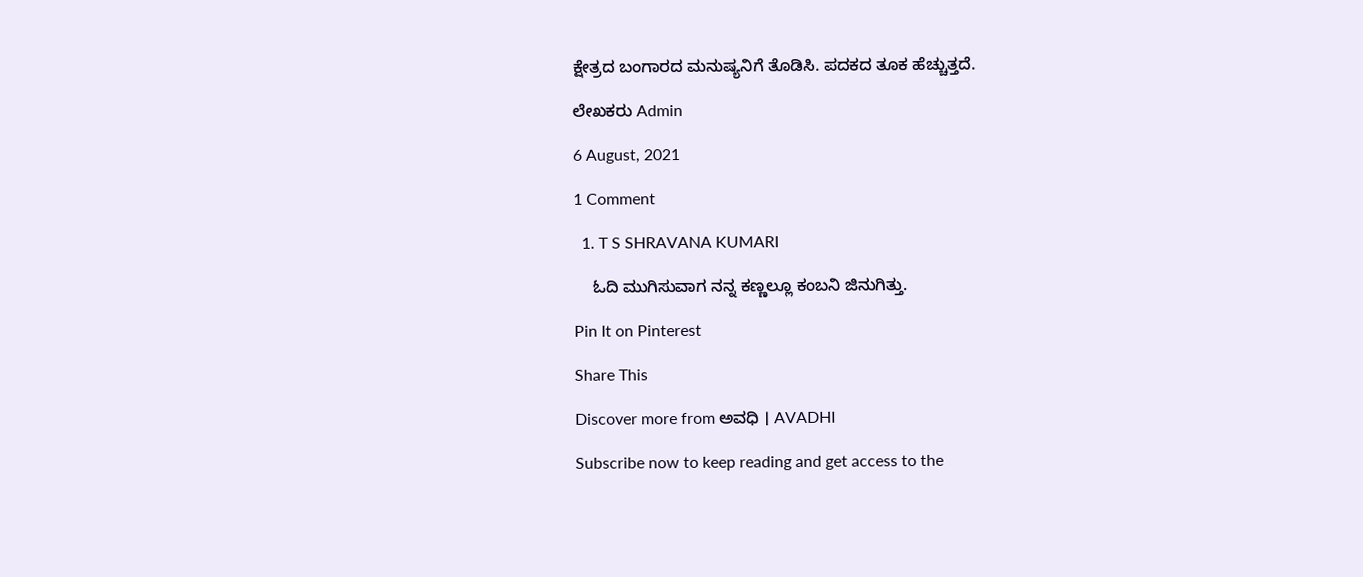ಕ್ಷೇತ್ರದ ಬಂಗಾರದ ಮನುಷ್ಯನಿಗೆ ತೊಡಿಸಿ. ಪದಕದ ತೂಕ ಹೆಚ್ಚುತ್ತದೆ.

ಲೇಖಕರು Admin

6 August, 2021

1 Comment

  1. T S SHRAVANA KUMARI

    ಓದಿ ಮುಗಿಸುವಾಗ ನನ್ನ ಕಣ್ಣಲ್ಲೂ ಕಂಬನಿ ಜಿನುಗಿತ್ತು.

Pin It on Pinterest

Share This

Discover more from ಅವಧಿ । AVADHI

Subscribe now to keep reading and get access to the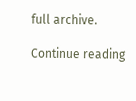full archive.

Continue reading